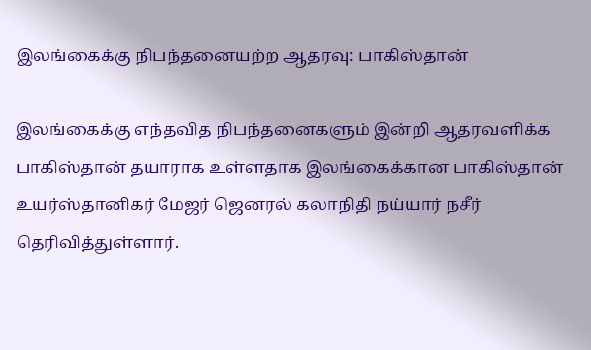இலங்கைக்கு நிபந்தனையற்ற ஆதரவு: பாகிஸ்தான்

இலங்கைக்கு எந்தவித நிபந்தனைகளும் இன்றி ஆதரவளிக்க பாகிஸ்தான் தயாராக உள்ளதாக இலங்கைக்கான பாகிஸ்தான் உயர்ஸ்தானிகர் மேஜர் ஜெனரல் கலாநிதி நய்யார் நசீர்  தெரிவித்துள்ளார்.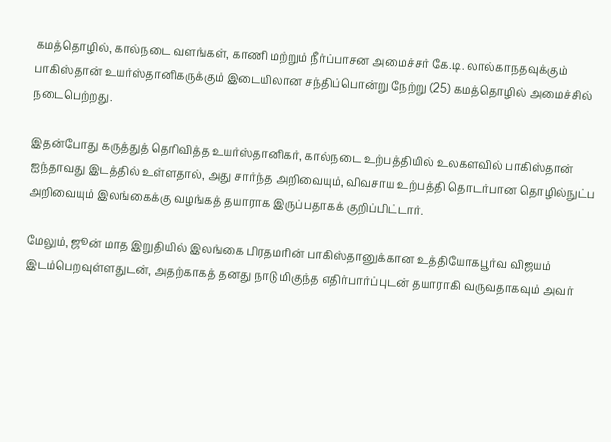கமத்தொழில், கால்நடை வளங்கள், காணி மற்றும் நீர்ப்பாசன அமைச்சர் கே.டி. லால்காநதவுக்கும் பாகிஸ்தான் உயர்ஸ்தானிகருக்கும் இடையிலான சந்திப்பொன்று நேற்று (25) கமத்தொழில் அமைச்சில் நடைபெற்றது.

இதன்போது கருத்துத் தெரிவித்த உயர்ஸ்தானிகர், கால்நடை உற்பத்தியில் உலகளவில் பாகிஸ்தான் ஐந்தாவது இடத்தில் உள்ளதால், அது சார்ந்த அறிவையும், விவசாய உற்பத்தி தொடர்பான தொழில்நுட்ப அறிவையும் இலங்கைக்கு வழங்கத் தயாராக இருப்பதாகக் குறிப்பிட்டார்.

மேலும், ஜூன் மாத இறுதியில் இலங்கை பிரதமரின் பாகிஸ்தானுக்கான உத்தியோகபூர்வ விஜயம் இடம்பெறவுள்ளதுடன், அதற்காகத் தனது நாடு மிகுந்த எதிர்பார்ப்புடன் தயாராகி வருவதாகவும் அவர்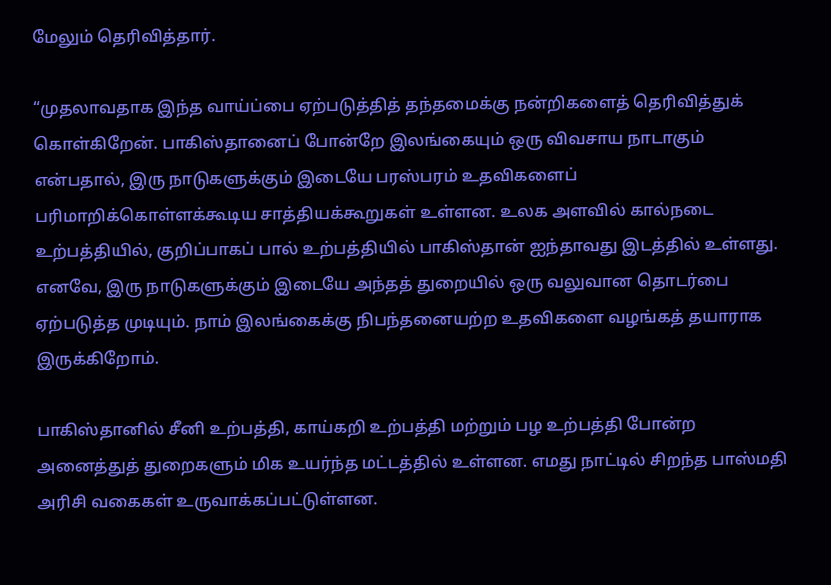மேலும் தெரிவித்தார்.

“முதலாவதாக இந்த வாய்ப்பை ஏற்படுத்தித் தந்தமைக்கு நன்றிகளைத் தெரிவித்துக் கொள்கிறேன். பாகிஸ்தானைப் போன்றே இலங்கையும் ஒரு விவசாய நாடாகும் என்பதால், இரு நாடுகளுக்கும் இடையே பரஸ்பரம் உதவிகளைப் பரிமாறிக்கொள்ளக்கூடிய சாத்தியக்கூறுகள் உள்ளன. உலக அளவில் கால்நடை உற்பத்தியில், குறிப்பாகப் பால் உற்பத்தியில் பாகிஸ்தான் ஐந்தாவது இடத்தில் உள்ளது. எனவே, இரு நாடுகளுக்கும் இடையே அந்தத் துறையில் ஒரு வலுவான தொடர்பை ஏற்படுத்த முடியும். நாம் இலங்கைக்கு நிபந்தனையற்ற உதவிகளை வழங்கத் தயாராக இருக்கிறோம்.

பாகிஸ்தானில் சீனி உற்பத்தி, காய்கறி உற்பத்தி மற்றும் பழ உற்பத்தி போன்ற அனைத்துத் துறைகளும் மிக உயர்ந்த மட்டத்தில் உள்ளன. எமது நாட்டில் சிறந்த பாஸ்மதி அரிசி வகைகள் உருவாக்கப்பட்டுள்ளன.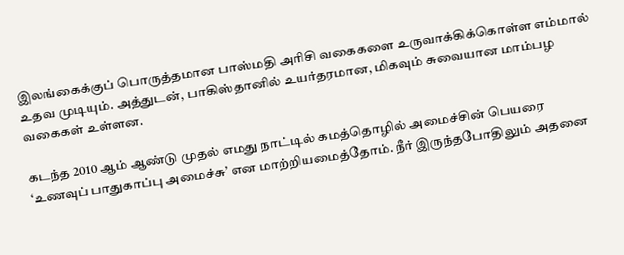இலங்கைக்குப் பொருத்தமான பாஸ்மதி அரிசி வகைகளை உருவாக்கிக்கொள்ள எம்மால் உதவ முடியும். அத்துடன், பாகிஸ்தானில் உயர்தரமான, மிகவும் சுவையான மாம்பழ வகைகள் உள்ளன.

கடந்த 2010 ஆம் ஆண்டு முதல் எமது நாட்டில் கமத்தொழில் அமைச்சின் பெயரை ‘உணவுப் பாதுகாப்பு அமைச்சு’ என மாற்றியமைத்தோம். நீர் இருந்தபோதிலும் அதனை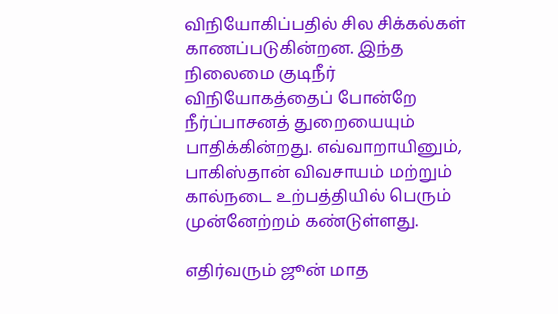விநியோகிப்பதில் சில சிக்கல்கள் காணப்படுகின்றன. இந்த நிலைமை குடிநீர் விநியோகத்தைப் போன்றே நீர்ப்பாசனத் துறையையும் பாதிக்கின்றது. எவ்வாறாயினும், பாகிஸ்தான் விவசாயம் மற்றும் கால்நடை உற்பத்தியில் பெரும் முன்னேற்றம் கண்டுள்ளது.

எதிர்வரும் ஜூன் மாத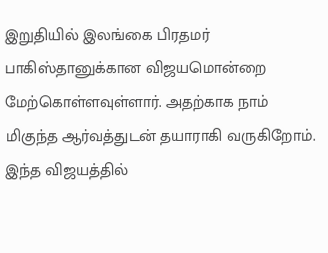இறுதியில் இலங்கை பிரதமர் பாகிஸ்தானுக்கான விஜயமொன்றை மேற்கொள்ளவுள்ளார். அதற்காக நாம் மிகுந்த ஆர்வத்துடன் தயாராகி வருகிறோம். இந்த விஜயத்தில்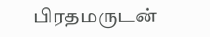பிரதமருடன்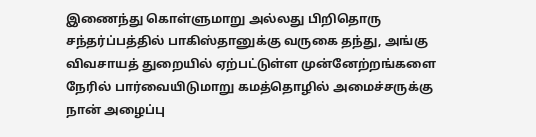இணைந்து கொள்ளுமாறு அல்லது பிறிதொரு சந்தர்ப்பத்தில் பாகிஸ்தானுக்கு வருகை தந்து, அங்கு விவசாயத் துறையில் ஏற்பட்டுள்ள முன்னேற்றங்களை நேரில் பார்வையிடுமாறு கமத்தொழில் அமைச்சருக்கு நான் அழைப்பு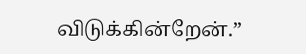விடுக்கின்றேன்.”